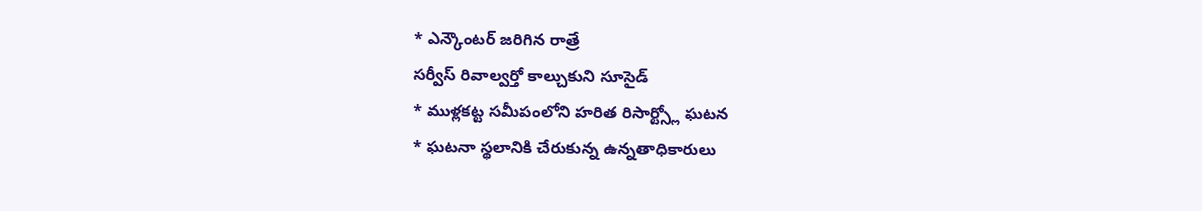* ఎన్కౌంటర్ జరిగిన రాత్రే
సర్వీస్ రివాల్వర్తో కాల్చుకుని సూసైడ్
* ముళ్లకట్ట సమీపంలోని హరిత రిసార్ట్స్లో ఘటన
* ఘటనా స్థలానికి చేరుకున్న ఉన్నతాధికారులు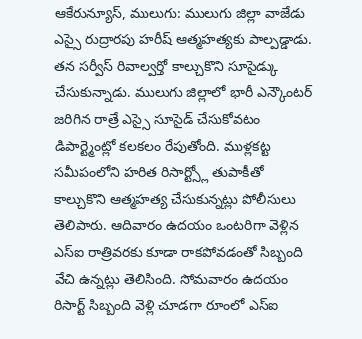ఆకేరున్యూస్, ములుగు: ములుగు జిల్లా వాజేడు ఎస్సై రుద్రారపు హరీష్ ఆత్మహత్యకు పాల్పడ్డాడు. తన సర్వీస్ రివాల్వర్తో కాల్చుకొని సూసైడ్కు చేసుకున్నాడు. ములుగు జిల్లాలో భారీ ఎన్కౌంటర్ జరిగిన రాత్రే ఎస్సై సూసైడ్ చేసుకోవటం డిపార్ట్మెంట్లో కలకలం రేపుతోంది. ముళ్లకట్ట సమీపంలోని హరిత రిసార్ట్స్లో తుపాకీతో కాల్చుకొని ఆత్మహత్య చేసుకున్నట్లు పోలీసులు తెలిపారు. ఆదివారం ఉదయం ఒంటరిగా వెళ్లిన ఎస్ఐ రాత్రివరకు కూడా రాకపోవడంతో సిబ్బంది వేచి ఉన్నట్లు తెలిసింది. సోమవారం ఉదయం రిసార్ట్ సిబ్బంది వెళ్లి చూడగా రూంలో ఎస్ఐ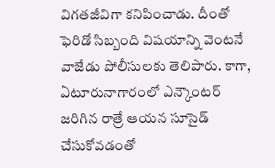విగతజీవిగా కనిపించాడు. దీంతో ఫెరిడో సిబ్బంది విషయాన్ని వెంటనే వాజేడు పోలీసులకు తెలిపారు. కాగా, ఏటూరునాగారంలో ఎన్కౌంటర్ జరిగిన రాత్రే ఆయన సూసైడ్ చేసుకోవడంతో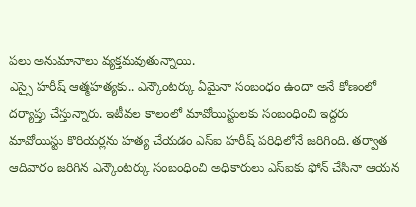పలు అనుమానాలు వ్యక్తమవుతున్నాయి.
ఎస్సై హరీష్ ఆత్మహత్యకు.. ఎన్కౌంటర్కు ఏమైనా సంబంధం ఉందా అనే కోణంలో దర్యాప్తు చేస్తున్నారు. ఇటీవల కాలంలో మావోయిస్టులకు సంబంధించి ఇద్దరు మావోయిస్టు కొరియర్లను హత్య చేయడం ఎస్ఐ హరీష్ పరిధిలోనే జరిగింది. తర్వాత ఆదివారం జరిగిన ఎన్కౌంటర్కు సంబంధించి అధికారులు ఎస్ఐకు ఫోన్ చేసినా ఆయన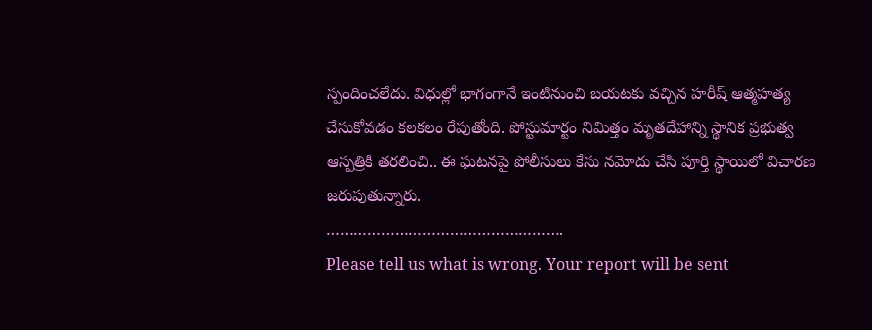స్పందించలేదు. విధుల్లో భాగంగానే ఇంటినుంచి బయటకు వచ్చిన హరీష్ ఆత్మహత్య చేసుకోవడం కలకలం రేపుతోంది. పోస్టుమార్టం నిమిత్తం మృతదేహాన్ని స్థానిక ప్రభుత్వ ఆస్పత్రికి తరలించి.. ఈ ఘటనపై పోలీసులు కేసు నమోదు చేసి పూర్తి స్థాయిలో విచారణ జరుపుతున్నారు.
…………………………………………….
Please tell us what is wrong. Your report will be sent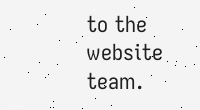to the website team.